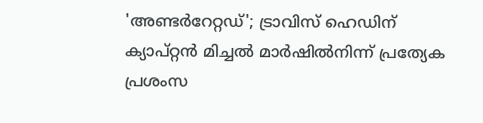'അണ്ടര്‍റേറ്റഡ്'; ട്രാവിസ് ഹെഡിന് ക്യാപ്റ്റന്‍ മിച്ചല്‍ മാര്‍ഷില്‍നിന്ന് പ്രത്യേക പ്രശംസ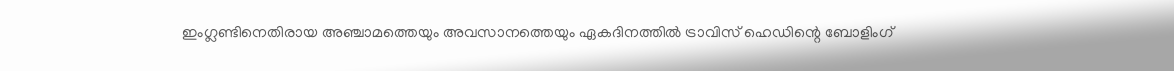ഇംഗ്ലണ്ടിനെതിരായ അഞ്ചാമത്തെയും അവസാനത്തെയും ഏകദിനത്തില്‍ ട്രാവിസ് ഹെഡിന്റെ ബോളിംഗ്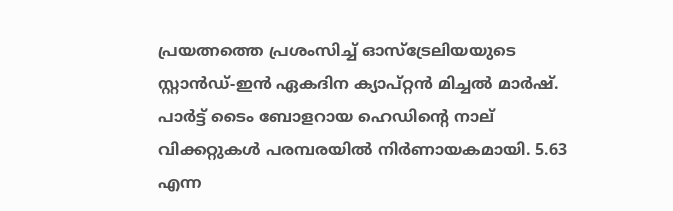പ്രയത്നത്തെ പ്രശംസിച്ച് ഓസ്ട്രേലിയയുടെ സ്റ്റാന്‍ഡ്-ഇന്‍ ഏകദിന ക്യാപ്റ്റന്‍ മിച്ചല്‍ മാര്‍ഷ്. പാര്‍ട്ട് ടൈം ബോളറായ ഹെഡിന്റെ നാല് വിക്കറ്റുകള്‍ പരമ്പരയില്‍ നിര്‍ണായകമായി. 5.63 എന്ന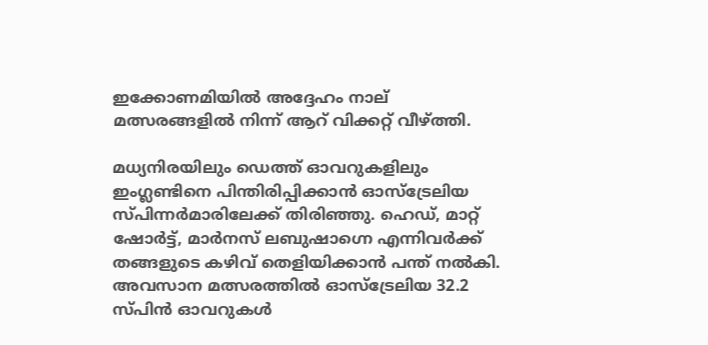ഇക്കോണമിയില്‍ അദ്ദേഹം നാല് മത്സരങ്ങളില്‍ നിന്ന് ആറ് വിക്കറ്റ് വീഴ്ത്തി.

മധ്യനിരയിലും ഡെത്ത് ഓവറുകളിലും ഇംഗ്ലണ്ടിനെ പിന്തിരിപ്പിക്കാന്‍ ഓസ്ട്രേലിയ സ്പിന്നര്‍മാരിലേക്ക് തിരിഞ്ഞു. ഹെഡ്, മാറ്റ് ഷോര്‍ട്ട്, മാര്‍നസ് ലബുഷാഗ്നെ എന്നിവര്‍ക്ക് തങ്ങളുടെ കഴിവ് തെളിയിക്കാന്‍ പന്ത് നല്‍കി. അവസാന മത്സരത്തില്‍ ഓസ്ട്രേലിയ 32.2 സ്പിന്‍ ഓവറുകള്‍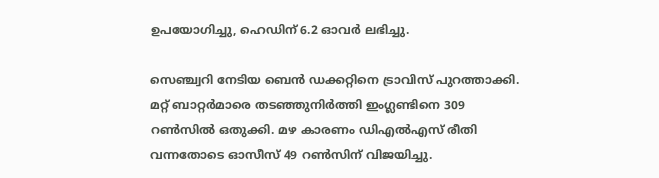ഉപയോഗിച്ചു, ഹെഡിന് 6.2 ഓവര്‍ ലഭിച്ചു.

സെഞ്ച്വറി നേടിയ ബെന്‍ ഡക്കറ്റിനെ ട്രാവിസ് പുറത്താക്കി. മറ്റ് ബാറ്റര്‍മാരെ തടഞ്ഞുനിര്‍ത്തി ഇംഗ്ലണ്ടിനെ 309 റണ്‍സില്‍ ഒതുക്കി. മഴ കാരണം ഡിഎല്‍എസ് രീതി വന്നതോടെ ഓസീസ് 49 റണ്‍സിന് വിജയിച്ചു.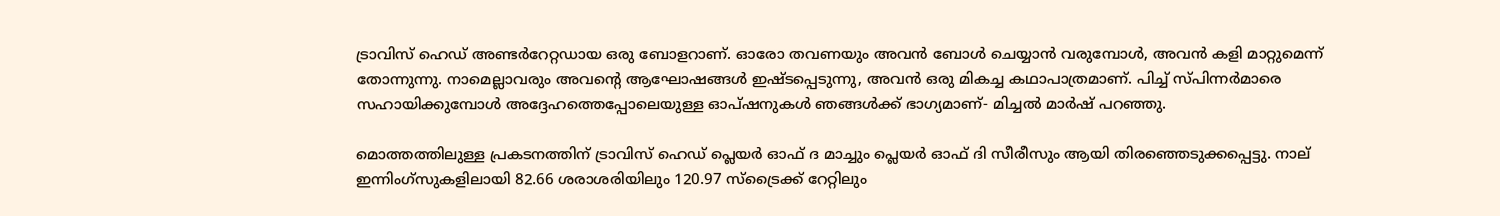ട്രാവിസ് ഹെഡ് അണ്ടര്‍റേറ്റഡായ ഒരു ബോളറാണ്. ഓരോ തവണയും അവന്‍ ബോള്‍ ചെയ്യാന്‍ വരുമ്പോള്‍, അവന്‍ കളി മാറ്റുമെന്ന് തോന്നുന്നു. നാമെല്ലാവരും അവന്റെ ആഘോഷങ്ങള്‍ ഇഷ്ടപ്പെടുന്നു, അവന്‍ ഒരു മികച്ച കഥാപാത്രമാണ്. പിച്ച് സ്പിന്നര്‍മാരെ സഹായിക്കുമ്പോള്‍ അദ്ദേഹത്തെപ്പോലെയുള്ള ഓപ്ഷനുകള്‍ ഞങ്ങള്‍ക്ക് ഭാഗ്യമാണ്- മിച്ചല്‍ മാര്‍ഷ് പറഞ്ഞു.

മൊത്തത്തിലുള്ള പ്രകടനത്തിന് ട്രാവിസ് ഹെഡ് പ്ലെയര്‍ ഓഫ് ദ മാച്ചും പ്ലെയര്‍ ഓഫ് ദി സീരീസും ആയി തിരഞ്ഞെടുക്കപ്പെട്ടു. നാല് ഇന്നിംഗ്സുകളിലായി 82.66 ശരാശരിയിലും 120.97 സ്ട്രൈക്ക് റേറ്റിലും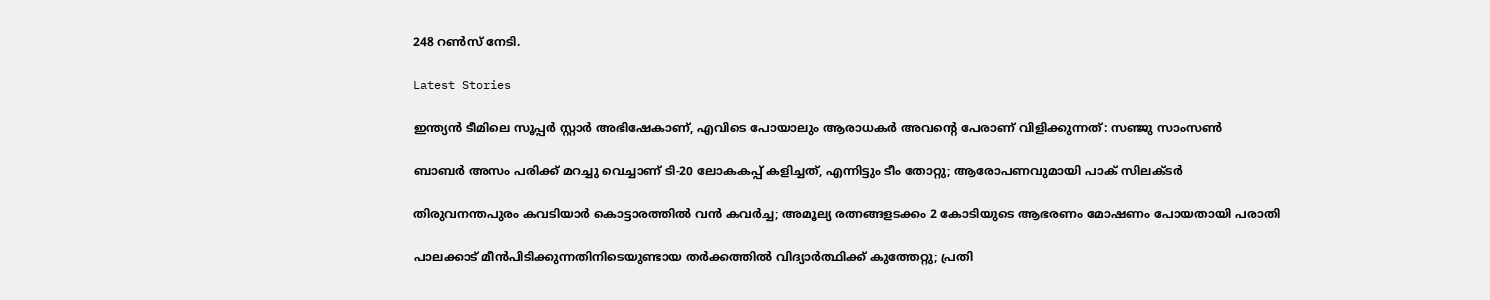248 റണ്‍സ് നേടി.

Latest Stories

ഇന്ത്യൻ ടീമിലെ സൂപ്പർ സ്റ്റാർ അഭിഷേകാണ്, എവിടെ പോയാലും ആരാധകർ അവന്റെ പേരാണ് വിളിക്കുന്നത്: സഞ്ജു സാംസൺ

ബാബർ അസം പരിക്ക് മറച്ചു വെച്ചാണ് ടി-20 ലോകകപ്പ് കളിച്ചത്, എന്നിട്ടും ടീം തോറ്റു; ആരോപണവുമായി പാക് സിലക്ടർ

തിരുവനന്തപുരം കവടിയാർ കൊട്ടാരത്തിൽ വൻ കവർച്ച; അമൂല്യ രത്നങ്ങളടക്കം 2 കോടിയുടെ ആഭരണം മോഷണം പോയതായി പരാതി

പാലക്കാട് മീന്‍പിടിക്കുന്നതിനിടെയുണ്ടായ തർക്കത്തിൽ വിദ്യാർത്ഥിക്ക് കുത്തേറ്റു; പ്രതി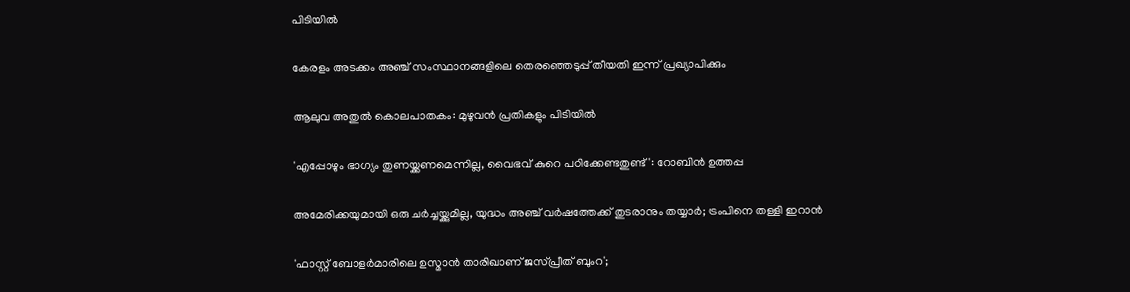പിടിയിൽ

കേരളം അടക്കം അഞ്ച് സംസ്ഥാനങ്ങളിലെ തെരഞ്ഞെടുപ്പ് തീയതി ഇന്ന് പ്രഖ്യാപിക്കും

ആലുവ അതുൽ കൊലപാതകം: മുഴുവൻ പ്രതികളും പിടിയിൽ

'എപ്പോഴും ഭാഗ്യം തുണയ്ക്കണമെന്നില്ല, വൈഭവ് കുറെ പഠിക്കേണ്ടതുണ്ട്': റോബിൻ ഉത്തപ്പ

അമേരിക്കയുമായി ഒരു ചർച്ചയ്ക്കുമില്ല, യുദ്ധം അഞ്ച് വർഷത്തേക്ക് തുടരാനും തയ്യാർ; ട്രംപിനെ തള്ളി ഇറാൻ

'ഫാസ്റ്റ് ബോളർമാരിലെ ഉസ്മാൻ താരിഖാണ് ജസ്പ്രീത് ബുംറ';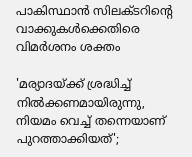പാകിസ്ഥാൻ സിലക്ടറിന്റെ വാക്കുകൾക്കെതിരെ വിമർശനം ശക്തം

'മര്യാദയ്ക്ക് ശ്രദ്ധിച്ച് നിൽക്കണമായിരുന്നു, നിയമം വെച്ച് തന്നെയാണ് പുറത്താക്കിയത്';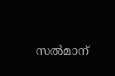സൽമാന്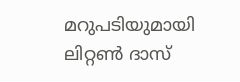മറുപടിയുമായി ലിറ്റൺ ദാസ്